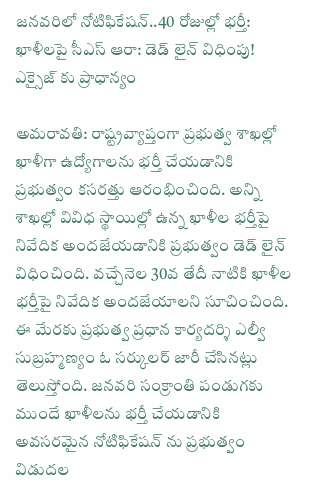జనవరిలో నోటిఫికేషన్..40 రోజుల్లో భర్తీ: ఖాళీలపై సీఎస్ ఆరా: డెడ్ లైన్ విధింపు! ఎక్సైజ్ కు ప్రాధాన్యం

అమరావతి: రాష్ట్రవ్యాప్తంగా ప్రభుత్వ శాఖల్లో ఖాళీగా ఉద్యోగాలను భర్తీ చేయడానికి ప్రభుత్వం కసరత్తు ఆరంభించింది. అన్ని శాఖల్లో వివిధ స్థాయిల్లో ఉన్న ఖాళీల భర్తీపై నివేదిక అందజేయడానికి ప్రభుత్వం డెడ్ లైన్ విధించింది. వచ్చేనెల 30వ తేదీ నాటికి ఖాళీల భర్తీపై నివేదిక అందజేయాలని సూచించింది. ఈ మేరకు ప్రభుత్వ ప్రధాన కార్యదర్శి ఎల్వీ సుబ్రహ్మణ్యం ఓ సర్కులర్ జారీ చేసినట్లు తెలుస్తోంది. జనవరి సంక్రాంతి పండుగకు ముందే ఖాళీలను భర్తీ చేయడానికి అవసరమైన నోటిఫికేషన్ ను ప్రభుత్వం విడుదల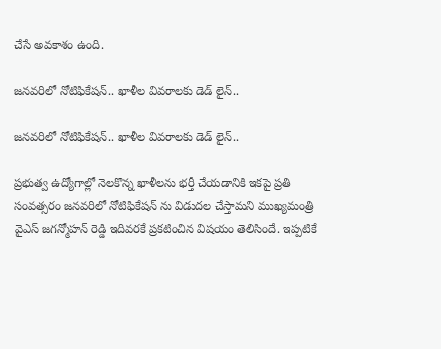చేసే అవకాశం ఉంది.

జనవరిలో నోటిఫికేషన్.. ఖాళీల వివరాలకు డెడ్ లైన్..

జనవరిలో నోటిఫికేషన్.. ఖాళీల వివరాలకు డెడ్ లైన్..

ప్రభుత్వ ఉద్యోగాల్లో నెలకొన్న ఖాళీలను భర్తీ చేయడానికి ఇకపై ప్రతి సంవత్సరం జనవరిలో నోటిఫికేషన్ ను విడుదల చేస్తామని ముఖ్యమంత్రి వైఎస్ జగన్మోహన్ రెడ్డి ఇదివరకే ప్రకటించిన విషయం తెలిసిందే. ఇప్పటికే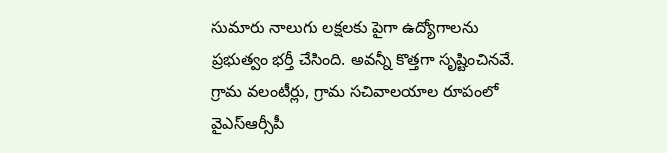సుమారు నాలుగు లక్షలకు పైగా ఉద్యోగాలను ప్రభుత్వం భర్తీ చేసింది. అవన్నీ కొత్తగా సృష్టించినవే. గ్రామ వలంటీర్లు, గ్రామ సచివాలయాల రూపంలో వైఎస్ఆర్సీపీ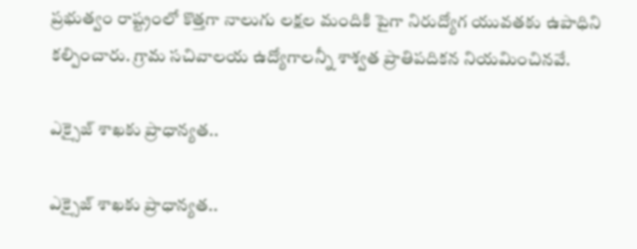ప్రభుత్వం రాష్ట్రంలో కొత్తగా నాలుగు లక్షల మందికి పైగా నిరుద్యోగ యువతకు ఉపాధిని కల్పించారు. గ్రామ సచివాలయ ఉద్యోగాలన్నీ శాశ్వత ప్రాతిపదికన నియమించినవే.

ఎక్సైజ్ శాఖకు ప్రాధాన్యత..

ఎక్సైజ్ శాఖకు ప్రాధాన్యత..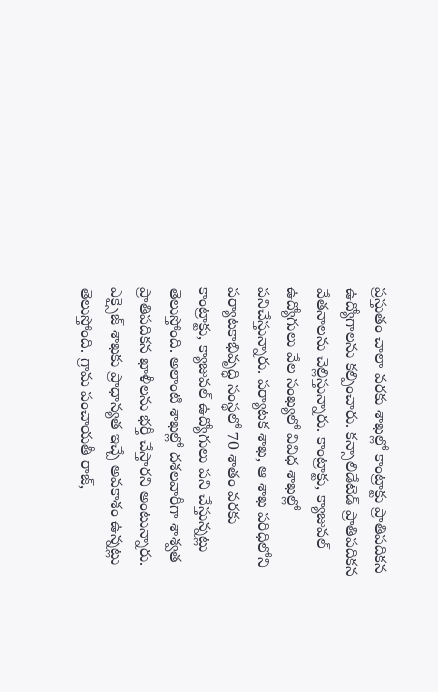ప్రస్తుతం చాలా వరకు శాఖల్లో కాంట్రాక్టు ప్రాతిపదికన ఉద్యోగాలను కల్పించారు. కన్సాలిడేటెడ్ ప్రాతిపదికన వేతనాలను చెల్లిస్తున్నారు. కాంట్రాక్టు, క్యాజువల్ ఉద్యోగులు వేల సంఖ్యలో వివిధ శాఖల్లో పనిచేస్తున్నారు. పర్యాటక శాఖ, ఆ శాఖ పరిధిలోని పర్యాటకాభివృద్ధి సంస్థలో 70 శాతం వరకు కాంట్రాక్టు, క్యాజువల్ ఉద్యోగులు పని చేస్తున్నట్లు తెలుస్తోంది. అలాంటి శాఖల్లో దశలవారీగా శాశ్వత ప్రాతిపదికన ఖాళీలను భర్తీ చేస్తారని అంటున్నారు. ఎక్సైజ్ శాఖకు ప్రాధాన్యత ఇచ్చే అవకాశం ఉన్నట్లు తెలుస్తోంది. గ్రామ పంచాయతీ రాజ్,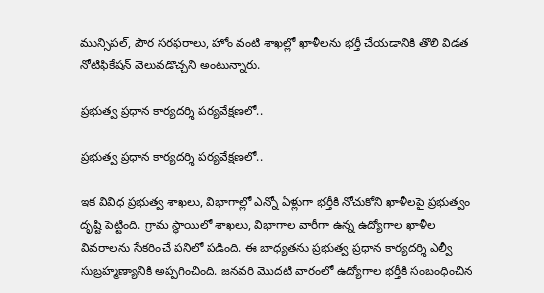మున్సిపల్, పౌర సరఫరాలు, హోం వంటి శాఖల్లో ఖాళీలను భర్తీ చేయడానికి తొలి విడత నోటిఫికేషన్ వెలువడొచ్చని అంటున్నారు.

ప్రభుత్వ ప్రధాన కార్యదర్శి పర్యవేక్షణలో..

ప్రభుత్వ ప్రధాన కార్యదర్శి పర్యవేక్షణలో..

ఇక వివిధ ప్రభుత్వ శాఖలు, విభాగాల్లో ఎన్నో ఏళ్లుగా భర్తీకి నోచుకోని ఖాళీలపై ప్రభుత్వం దృష్టి పెట్టింది. గ్రామ స్థాయిలో శాఖలు, విభాగాల వారీగా ఉన్న ఉద్యోగాల ఖాళీల వివరాలను సేకరించే పనిలో పడింది. ఈ బాధ్యతను ప్రభుత్వ ప్రధాన కార్యదర్శి ఎల్వీ సుబ్రహ్మణ్యానికి అప్పగించింది. జనవరి మొదటి వారంలో ఉద్యోగాల భర్తీకి సంబంధించిన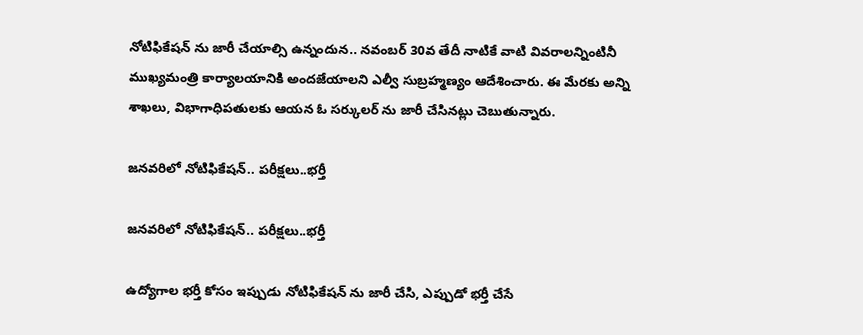నోటిఫికేషన్ ను జారీ చేయాల్సి ఉన్నందున.. నవంబర్ 30వ తేదీ నాటికే వాటి వివరాలన్నింటినీ ముఖ్యమంత్రి కార్యాలయానికి అందజేయాలని ఎల్వీ సుబ్రహ్మణ్యం ఆదేశించారు. ఈ మేరకు అన్ని శాఖలు, విభాగాధిపతులకు ఆయన ఓ సర్కులర్ ను జారీ చేసినట్లు చెబుతున్నారు.

జనవరిలో నోటిఫికేషన్.. పరీక్షలు..భర్తీ

జనవరిలో నోటిఫికేషన్.. పరీక్షలు..భర్తీ

ఉద్యోగాల భర్తీ కోసం ఇప్పుడు నోటిఫికేషన్ ను జారీ చేసి, ఎప్పుడో భర్తీ చేసే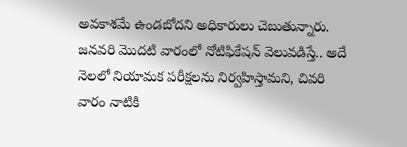అవకాశమే ఉండబోదని అధికారులు చెబుతున్నారు. జనవరి మొదటి వారంలో నోటిఫికేషన్ వెలువడిస్తే.. అదే నెలలో నియామక పరీక్షలను నిర్వహిస్తామని, చివరి వారం నాటికి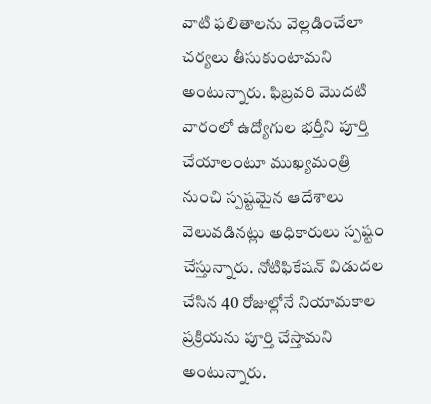వాటి ఫలితాలను వెల్లడించేలా చర్యలు తీసుకుంటామని అంటున్నారు. ఫిబ్రవరి మొదటి వారంలో ఉద్యోగుల భర్తీని పూర్తి చేయాలంటూ ముఖ్యమంత్రి నుంచి స్పష్టమైన ఆదేశాలు వెలువడినట్లు అధికారులు స్పష్టం చేస్తున్నారు. నోటిఫికేషన్ విడుదల చేసిన 40 రోజుల్లోనే నియామకాల ప్రక్రియను పూర్తి చేస్తామని అంటున్నారు.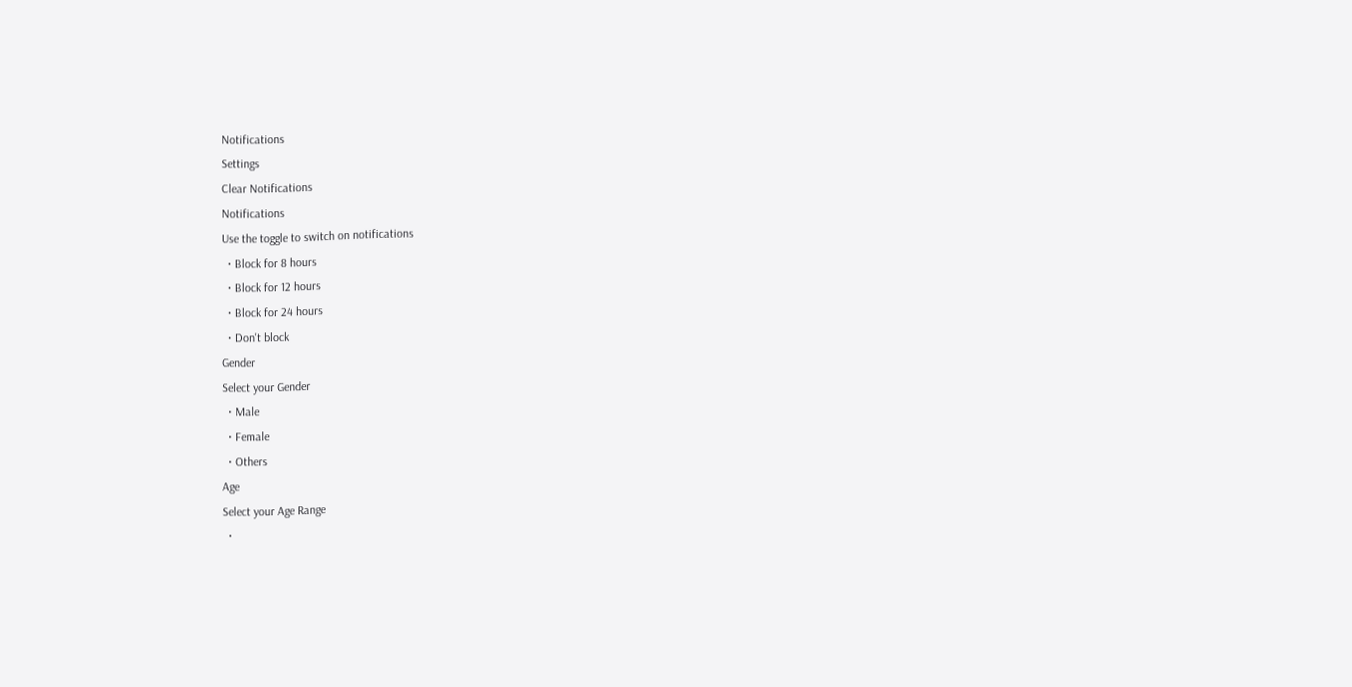Notifications
Settings
Clear Notifications
Notifications
Use the toggle to switch on notifications
  • Block for 8 hours
  • Block for 12 hours
  • Block for 24 hours
  • Don't block
Gender
Select your Gender
  • Male
  • Female
  • Others
Age
Select your Age Range
  •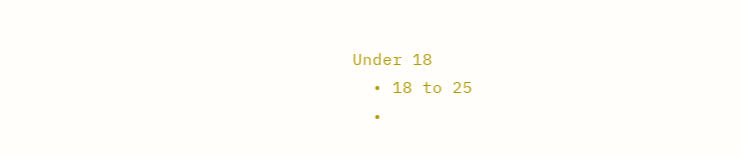Under 18
  • 18 to 25
  •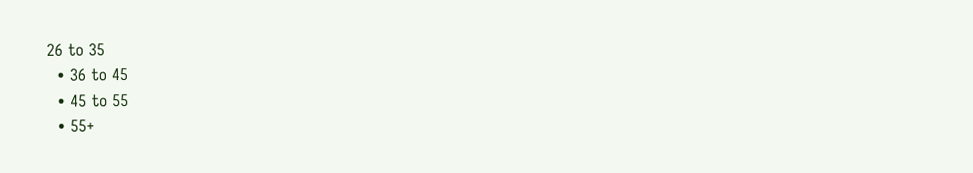26 to 35
  • 36 to 45
  • 45 to 55
  • 55+